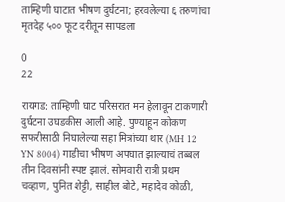ताम्हिणी घाटात भीषण दुर्घटना; हरवलेल्या ६ तरुणांचा मृतदेह ५०० फूट दरीतून सापडला

0
22

रायगड: ताम्हिणी घाट परिसरात मन हेलावून टाकणारी दुर्घटना उघडकीस आली आहे. पुण्याहून कोकण सफरीसाठी निघालेल्या सहा मित्रांच्या थार (MH 12 YN 8004) गाडीचा भीषण अपघात झाल्याचं तब्बल तीन दिवसांनी स्पष्ट झालं. सोमवारी रात्री प्रथम चव्हाण, पुनित शेट्टी, साहील बोटे, महादेव कोळी,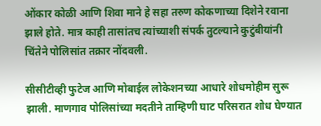ओंकार कोळी आणि शिवा माने हे सहा तरुण कोकणाच्या दिशेने रवाना झाले होते. मात्र काही तासांतच त्यांच्याशी संपर्क तुटल्याने कुटुंबीयांनी चिंतेने पोलिसांत तक्रार नोंदवली.

सीसीटीव्ही फुटेज आणि मोबाईल लोकेशनच्या आधारे शोधमोहीम सुरू झाली. माणगाव पोलिसांच्या मदतीने ताम्हिणी घाट परिसरात शोध घेण्यात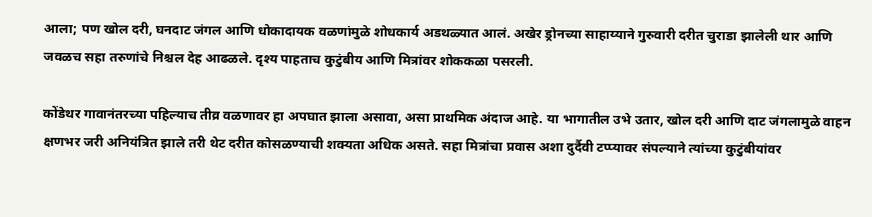आला; पण खोल दरी, घनदाट जंगल आणि धोकादायक वळणांमुळे शोधकार्य अडथळ्यात आलं. अखेर ड्रोनच्या साहाय्याने गुरुवारी दरीत चुराडा झालेली थार आणि जवळच सहा तरुणांचे निश्चल देह आढळले. दृश्य पाहताच कुटुंबीय आणि मित्रांवर शोककळा पसरली.

कोंडेथर गावानंतरच्या पहिल्याच तीव्र वळणावर हा अपघात झाला असावा, असा प्राथमिक अंदाज आहे. या भागातील उभे उतार, खोल दरी आणि दाट जंगलामुळे वाहन क्षणभर जरी अनियंत्रित झाले तरी थेट दरीत कोसळण्याची शक्यता अधिक असते. सहा मित्रांचा प्रवास अशा दुर्दैवी टप्प्यावर संपल्याने त्यांच्या कुटुंबीयांवर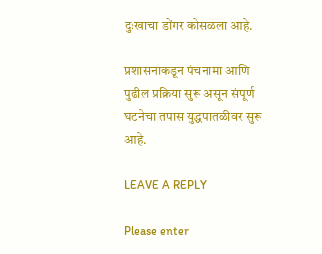दुःखाचा डोंगर कोसळला आहे.

प्रशासनाकडून पंचनामा आणि पुढील प्रक्रिया सुरू असून संपूर्ण घटनेचा तपास युद्धपातळीवर सुरू आहे.

LEAVE A REPLY

Please enter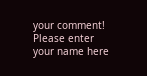your comment!
Please enter your name here